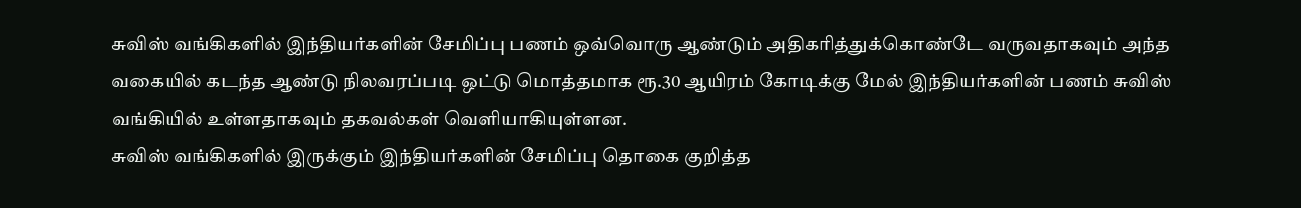சுவிஸ் வங்கிகளில் இந்தியர்களின் சேமிப்பு பணம் ஒவ்வொரு ஆண்டும் அதிகரித்துக்கொண்டே வருவதாகவும் அந்த வகையில் கடந்த ஆண்டு நிலவரப்படி ஒட்டு மொத்தமாக ரூ.30 ஆயிரம் கோடிக்கு மேல் இந்தியர்களின் பணம் சுவிஸ் வங்கியில் உள்ளதாகவும் தகவல்கள் வெளியாகியுள்ளன.
சுவிஸ் வங்கிகளில் இருக்கும் இந்தியர்களின் சேமிப்பு தொகை குறித்த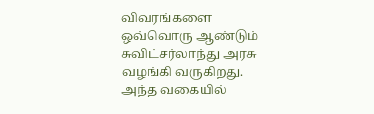விவரங்களை ஒவ்வொரு ஆண்டும் சுவிட்சர்லாந்து அரசு வழங்கி வருகிறது.
அந்த வகையில்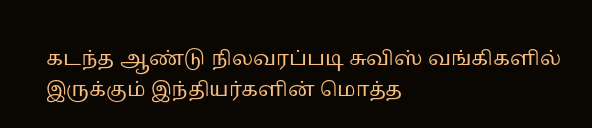கடந்த ஆண்டு நிலவரப்படி சுவிஸ் வங்கிகளில் இருக்கும் இந்தியர்களின் மொத்த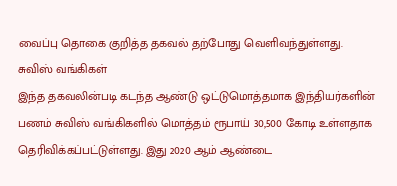வைப்பு தொகை குறித்த தகவல் தற்போது வெளிவந்துள்ளது.
சுவிஸ் வங்கிகள்
இந்த தகவலின்படி கடந்த ஆண்டு ஒட்டுமொத்தமாக இந்தியர்களின் பணம் சுவிஸ் வங்கிகளில் மொத்தம் ரூபாய் 30,500 கோடி உள்ளதாக தெரிவிக்கப்பட்டுள்ளது. இது 2020 ஆம் ஆண்டை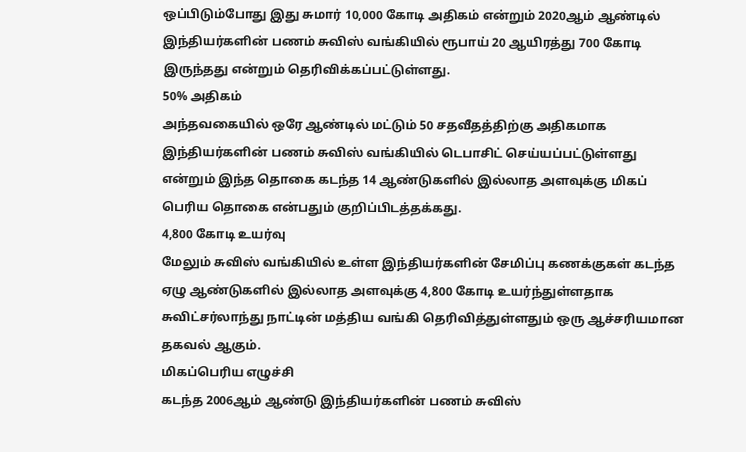ஒப்பிடும்போது இது சுமார் 10,000 கோடி அதிகம் என்றும் 2020ஆம் ஆண்டில் இந்தியர்களின் பணம் சுவிஸ் வங்கியில் ரூபாய் 20 ஆயிரத்து 700 கோடி இருந்தது என்றும் தெரிவிக்கப்பட்டுள்ளது.
50% அதிகம்
அந்தவகையில் ஒரே ஆண்டில் மட்டும் 50 சதவீதத்திற்கு அதிகமாக இந்தியர்களின் பணம் சுவிஸ் வங்கியில் டெபாசிட் செய்யப்பட்டுள்ளது என்றும் இந்த தொகை கடந்த 14 ஆண்டுகளில் இல்லாத அளவுக்கு மிகப் பெரிய தொகை என்பதும் குறிப்பிடத்தக்கது.
4,800 கோடி உயர்வு
மேலும் சுவிஸ் வங்கியில் உள்ள இந்தியர்களின் சேமிப்பு கணக்குகள் கடந்த ஏழு ஆண்டுகளில் இல்லாத அளவுக்கு 4,800 கோடி உயர்ந்துள்ளதாக சுவிட்சர்லாந்து நாட்டின் மத்திய வங்கி தெரிவித்துள்ளதும் ஒரு ஆச்சரியமான தகவல் ஆகும்.
மிகப்பெரிய எழுச்சி
கடந்த 2006ஆம் ஆண்டு இந்தியர்களின் பணம் சுவிஸ்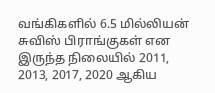வங்கிகளில் 6.5 மில்லியன் சுவிஸ் பிராங்குகள் என இருந்த நிலையில் 2011, 2013, 2017, 2020 ஆகிய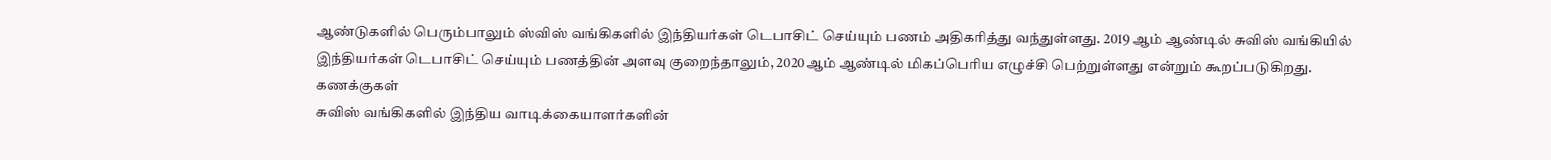ஆண்டுகளில் பெரும்பாலும் ஸ்விஸ் வங்கிகளில் இந்தியர்கள் டெபாசிட் செய்யும் பணம் அதிகரித்து வந்துள்ளது. 2019 ஆம் ஆண்டில் சுவிஸ் வங்கியில் இந்தியர்கள் டெபாசிட் செய்யும் பணத்தின் அளவு குறைந்தாலும், 2020ஆம் ஆண்டில் மிகப்பெரிய எழுச்சி பெற்றுள்ளது என்றும் கூறப்படுகிறது.
கணக்குகள்
சுவிஸ் வங்கிகளில் இந்திய வாடிக்கையாளர்களின்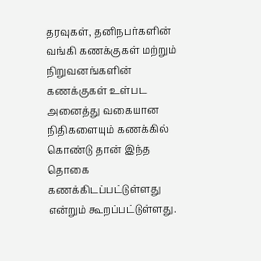தரவுகள், தனிநபர்களின் வங்கி கணக்குகள் மற்றும் நிறுவனங்களின் கணக்குகள் உள்பட அனைத்து வகையான நிதிகளையும் கணக்கில் கொண்டு தான் இந்த தொகை கணக்கிடப்பட்டுள்ளது என்றும் கூறப்பட்டுள்ளது.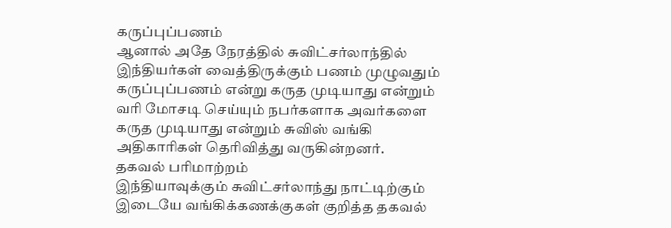கருப்புப்பணம்
ஆனால் அதே நேரத்தில் சுவிட்சர்லாந்தில் இந்தியர்கள் வைத்திருக்கும் பணம் முழுவதும் கருப்புப்பணம் என்று கருத முடியாது என்றும் வரி மோசடி செய்யும் நபர்களாக அவர்களை கருத முடியாது என்றும் சுவிஸ் வங்கி அதிகாரிகள் தெரிவித்து வருகின்றனர்.
தகவல் பரிமாற்றம்
இந்தியாவுக்கும் சுவிட்சர்லாந்து நாட்டிற்கும் இடையே வங்கிக்கணக்குகள் குறித்த தகவல்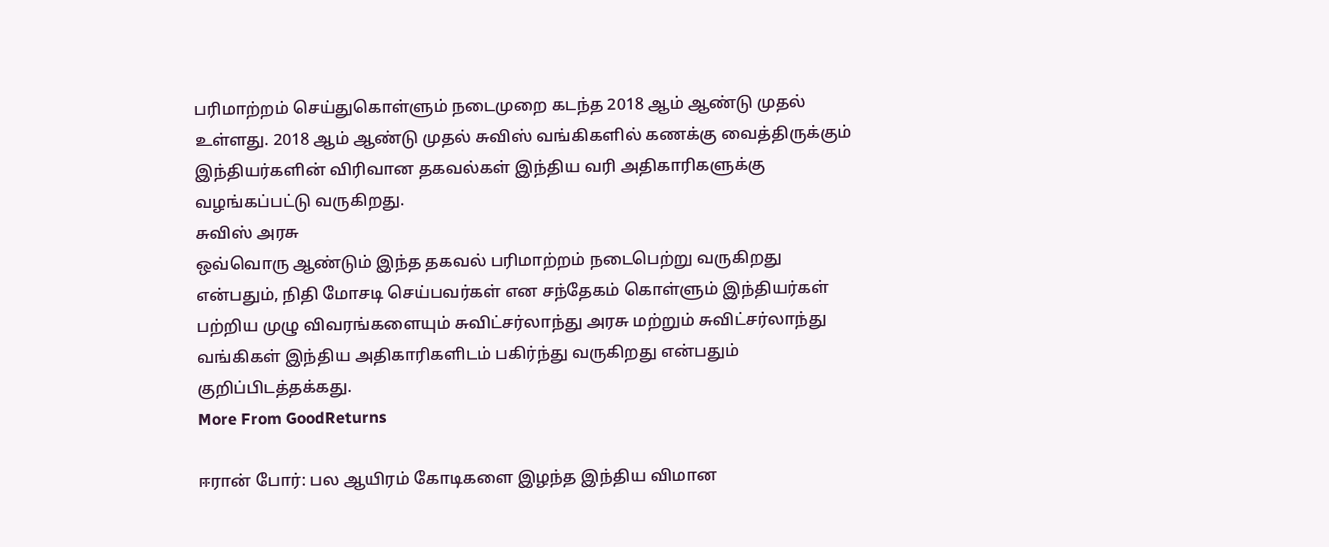பரிமாற்றம் செய்துகொள்ளும் நடைமுறை கடந்த 2018 ஆம் ஆண்டு முதல் உள்ளது. 2018 ஆம் ஆண்டு முதல் சுவிஸ் வங்கிகளில் கணக்கு வைத்திருக்கும் இந்தியர்களின் விரிவான தகவல்கள் இந்திய வரி அதிகாரிகளுக்கு வழங்கப்பட்டு வருகிறது.
சுவிஸ் அரசு
ஒவ்வொரு ஆண்டும் இந்த தகவல் பரிமாற்றம் நடைபெற்று வருகிறது என்பதும், நிதி மோசடி செய்பவர்கள் என சந்தேகம் கொள்ளும் இந்தியர்கள் பற்றிய முழு விவரங்களையும் சுவிட்சர்லாந்து அரசு மற்றும் சுவிட்சர்லாந்து வங்கிகள் இந்திய அதிகாரிகளிடம் பகிர்ந்து வருகிறது என்பதும் குறிப்பிடத்தக்கது.
More From GoodReturns

ஈரான் போர்: பல ஆயிரம் கோடிகளை இழந்த இந்திய விமான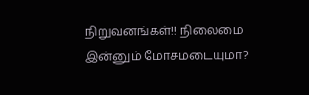நிறுவனங்கள்!! நிலைமை இன்னும் மோசமடையுமா?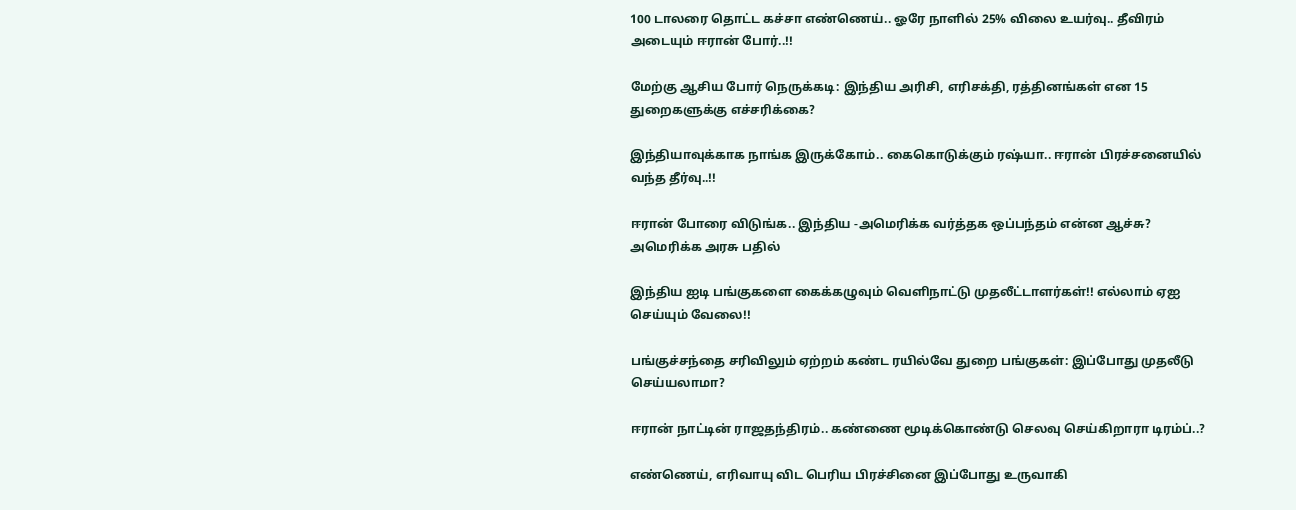100 டாலரை தொட்ட கச்சா எண்ணெய்.. ஓரே நாளில் 25% விலை உயர்வு.. தீவிரம் அடையும் ஈரான் போர்..!!

மேற்கு ஆசிய போர் நெருக்கடி: இந்திய அரிசி, எரிசக்தி, ரத்தினங்கள் என 15 துறைகளுக்கு எச்சரிக்கை?

இந்தியாவுக்காக நாங்க இருக்கோம்.. கைகொடுக்கும் ரஷ்யா.. ஈரான் பிரச்சனையில் வந்த தீர்வு..!!

ஈரான் போரை விடுங்க.. இந்திய -அமெரிக்க வர்த்தக ஒப்பந்தம் என்ன ஆச்சு? அமெரிக்க அரசு பதில்

இந்திய ஐடி பங்குகளை கைக்கழுவும் வெளிநாட்டு முதலீட்டாளர்கள்!! எல்லாம் ஏஐ செய்யும் வேலை!!

பங்குச்சந்தை சரிவிலும் ஏற்றம் கண்ட ரயில்வே துறை பங்குகள்: இப்போது முதலீடு செய்யலாமா?

ஈரான் நாட்டின் ராஜதந்திரம்.. கண்ணை மூடிக்கொண்டு செலவு செய்கிறாரா டிரம்ப்..?

எண்ணெய், எரிவாயு விட பெரிய பிரச்சினை இப்போது உருவாகி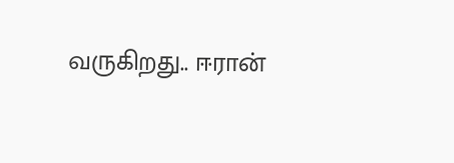வருகிறது.. ஈரான்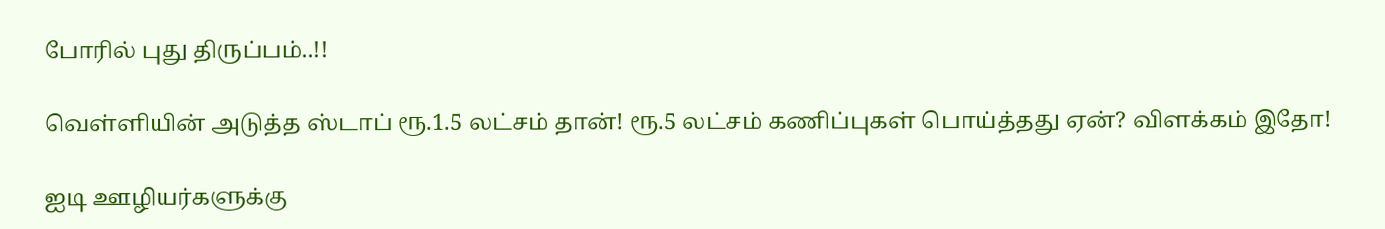போரில் புது திருப்பம்..!!

வெள்ளியின் அடுத்த ஸ்டாப் ரூ.1.5 லட்சம் தான்! ரூ.5 லட்சம் கணிப்புகள் பொய்த்தது ஏன்? விளக்கம் இதோ!

ஐடி ஊழியர்களுக்கு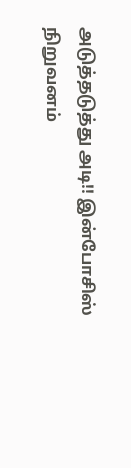அடுத்தடுத்து அடி!! இன்போசிஸ் நிறுவனம்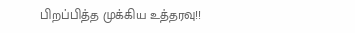பிறப்பித்த முக்கிய உத்தரவு!!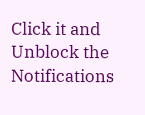Click it and Unblock the Notifications